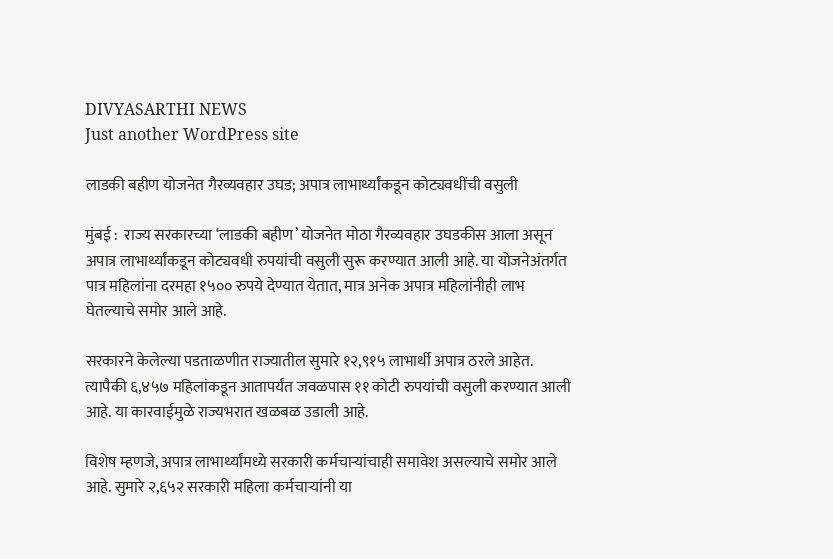DIVYASARTHI NEWS
Just another WordPress site

लाडकी बहीण योजनेत गैरव्यवहार उघड; अपात्र लाभार्थ्यांकडून कोट्यवधींची वसुली

मुंबई :  राज्य सरकारच्या ‘लाडकी बहीण’ योजनेत मोठा गैरव्यवहार उघडकीस आला असून अपात्र लाभार्थ्यांकडून कोट्यवधी रुपयांची वसुली सुरू करण्यात आली आहे. या योजनेअंतर्गत पात्र महिलांना दरमहा १५०० रुपये देण्यात येतात, मात्र अनेक अपात्र महिलांनीही लाभ घेतल्याचे समोर आले आहे.

सरकारने केलेल्या पडताळणीत राज्यातील सुमारे १२,९१५ लाभार्थी अपात्र ठरले आहेत. त्यापैकी ६,४५७ महिलांकडून आतापर्यंत जवळपास ११ कोटी रुपयांची वसुली करण्यात आली आहे. या कारवाईमुळे राज्यभरात खळबळ उडाली आहे.

विशेष म्हणजे, अपात्र लाभार्थ्यांमध्ये सरकारी कर्मचाऱ्यांचाही समावेश असल्याचे समोर आले आहे. सुमारे २,६५२ सरकारी महिला कर्मचाऱ्यांनी या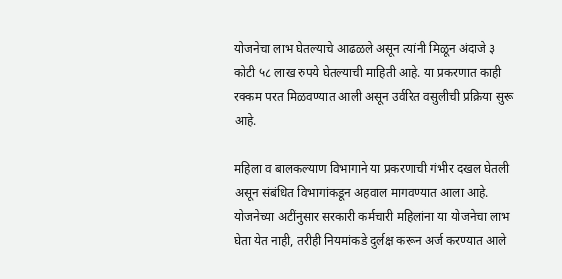योजनेचा लाभ घेतल्याचे आढळले असून त्यांनी मिळून अंदाजे ३ कोटी ५८ लाख रुपये घेतल्याची माहिती आहे. या प्रकरणात काही रक्कम परत मिळवण्यात आली असून उर्वरित वसुलीची प्रक्रिया सुरू आहे.

महिला व बालकल्याण विभागाने या प्रकरणाची गंभीर दखल घेतली असून संबंधित विभागांकडून अहवाल मागवण्यात आला आहे. योजनेच्या अटींनुसार सरकारी कर्मचारी महिलांना या योजनेचा लाभ घेता येत नाही, तरीही नियमांकडे दुर्लक्ष करून अर्ज करण्यात आले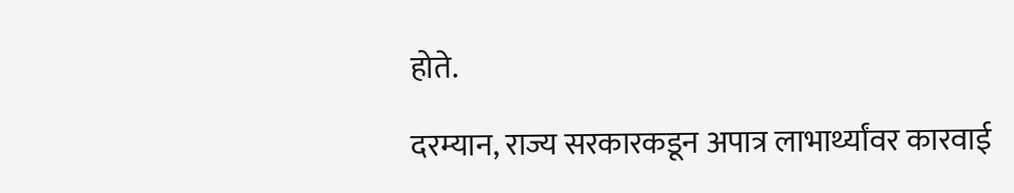होते.

दरम्यान, राज्य सरकारकडून अपात्र लाभार्थ्यांवर कारवाई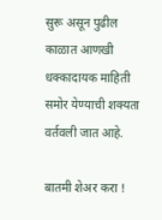सुरू असून पुढील काळात आणखी धक्कादायक माहिती समोर येण्याची शक्यता वर्तवली जात आहे.

बातमी शेअर करा !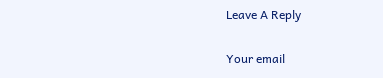Leave A Reply

Your email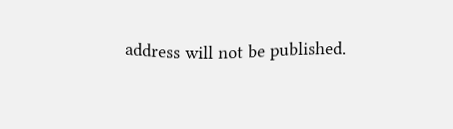address will not be published.